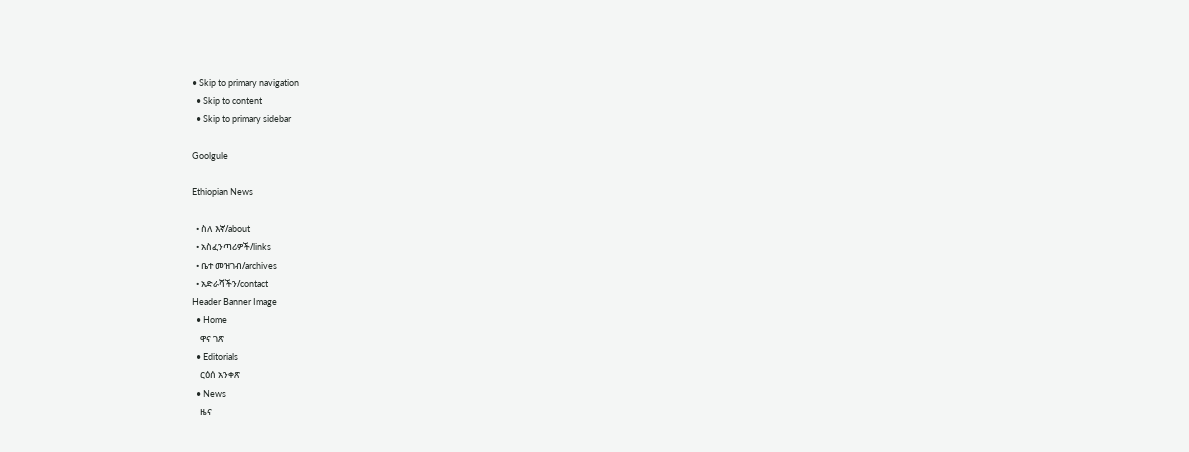• Skip to primary navigation
  • Skip to content
  • Skip to primary sidebar

Goolgule

Ethiopian News

  • ስለ እኛ/about
  • አስፈንጣሪዎች/links
  • ቤተ መዝገብ/archives
  • አድራሻችን/contact
Header Banner Image
  • Home
    ዋና ገጽ
  • Editorials
    ርዕሰ አንቀጽ
  • News
    ዜና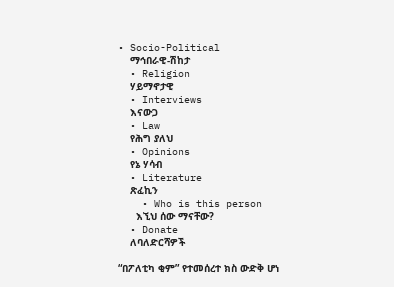• Socio-Political
    ማኅበራዊ-ሽከታ
  • Religion
    ሃይማኖታዊ
  • Interviews
    እናውጋ
  • Law
    የሕግ ያለህ
  • Opinions
    የኔ ሃሳብ
  • Literature
    ጽፈኪን
    • Who is this person
      እኚህ ሰው ማናቸው?
  • Donate
    ለባለድርሻዎች

“በፖለቲካ ቂም” የተመሰረተ ክስ ውድቅ ሆነ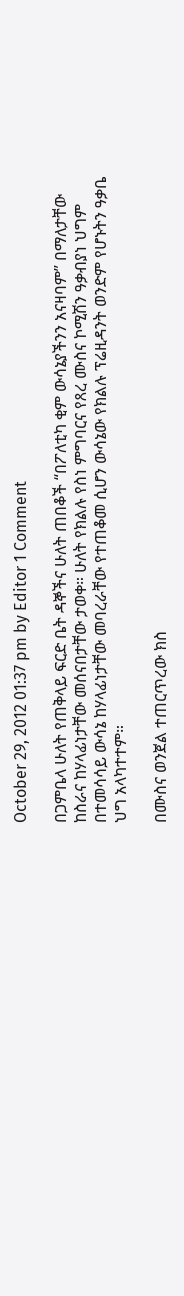October 29, 2012 01:37 pm by Editor 1 Comment

በጋምቤላ ሁለት የጠቅላይ ፍርድ ቤት ዳኞችና ሁለት ጠበቆች “በፖለቲካ ቂም ውሳኔያችንን አናዛባም” በማለታቸው ከስራና ከሃላፊነታቸው መሰናበታቸው ታወቀ። ሁለት የክልሉ የስነ ምግባርና የጸረ ሙስና ኮሚሽን ዓቃብያነ ህግም በተመሳሳይ ውሳኔ ከሃላፊነታቸው መባረራቸው የተጠቆመ ሲሆን ውሳኔው የክልሉ ፕሬዚዳንት ወንድም የሆኑትን ዓቃቤ ህግ አላካተተም።

በሙስና ወንጀል ተጠርጥረው ክስ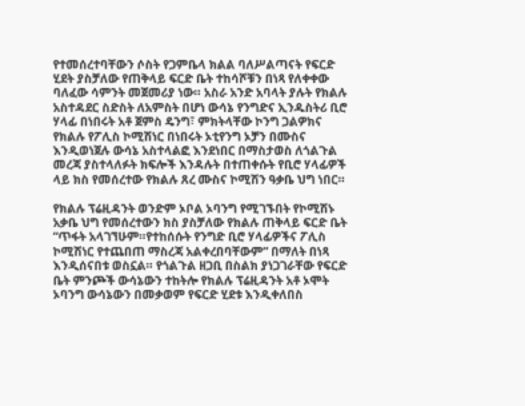የተመሰረተባቸውን ሶስት የጋምቤላ ክልል ባለሥልጣናት የፍርድ ሂደት ያስቻለው የጠቅላይ ፍርድ ቤት ተከሳሾቹን በነጻ የለቀቀው ባለፈው ሳምንት መጀመሪያ ነው። አስራ አንድ አባላት ያሉት የክልሉ አስተዳደር ስድስት ለአምስት በሆነ ውሳኔ የንግድና ኢንዱስትሪ ቢሮ ሃላፊ በነበሩት አቶ ጀምስ ዴንግ፣ ምክትላቸው ኮንግ ጋልዎክና የክልሉ የፖሊስ ኮሚሽነር በነበሩት ኦቲየንግ ኦቻን በሙስና እንዲወነጀሉ ውሳኔ አስተላልፎ እንደነበር በማስታወስ ለጎልጉል መረጃ ያስተላለፉት ክፍሎች እንዳሉት በተጠቀሱት የቢሮ ሃላፊዎች ላይ ክስ የመሰረተው የክልሉ ጸረ ሙስና ኮሚሽን ዓቃቤ ህግ ነበር።

የክልሉ ፕሬዚዳንት ወንድም ኦቦል ኦባንግ የሚገኙበት የኮሚሽኑ አቃቤ ህግ የመሰረተውን ክስ ያስቻለው የክልሉ ጠቅላይ ፍርድ ቤት “ጥፋት አላገኘሁም።የተከሰሱት የንግድ ቢሮ ሃላፊዎችና ፖሊስ ኮሚሽነር የተጨበጠ ማስረጃ አልቀረበባቸውም” በማለት በነጻ እንዲሰናበቱ ወስኗል። የጎልጉል ዘጋቢ በስልክ ያነጋገራቸው የፍርድ ቤት ምንጮች ውሳኔውን ተከትሎ የክልሉ ፕሬዚዳንት አቶ ኦሞት ኦባንግ ውሳኔውን በመቃወም የፍርድ ሂደቱ እንዲቀለበስ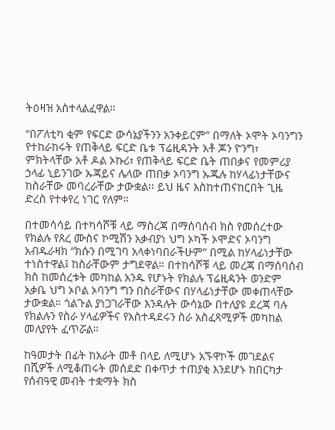ትዕዛዝ አስተላልፈዋል።

“በፖለቲካ ቂም የፍርድ ውሳኔያችንን አንቀይርም” በማለት ኦሞት ኦባንግን የተከራከሩት የጠቅላይ ፍርድ ቤቱ ፕሬዚዳንት አቶ ጆን ዮንግ፣ ምክትላቸው አቶ ዶል ኦኩሪ፣ የጠቅላይ ፍርድ ቤት ጠበቃና የመምሪያ ኃላፊ ኒይንገው ኡጃይና ሌላው ጠበቃ ኦባንግ ኡጁሉ ከሃላፊነታቸውና ከስራቸው መባረራቸው ታውቋል፡፡ ይህ ዜና እስከተጠናከርበት ጊዜ ድረስ የተቀየረ ነገር የለም።

በተመሳሳይ በተካሳሾቹ ላይ ማስረጃ በማሰባሰብ ክስ የመሰረተው የክልሉ የጸረ ሙስና ኮሚሽን አቃብያነ ህግ ኦካች ኦሞድና ኦባንግ አብዱራዛክ “ክሱን በሚገባ አላቀነባበራችሁም” በሚል ከሃላፊነታቸው ተነስተዋል፤ ከስራቸውም ታግደዋል። በተከሳሾቹ ላይ መረጃ በማሰባሰብ ክስ ከመሰረቱት መካከል አንዱ የሆኑት የክልሉ ፕሬዚዳንት ወንድም አቃቤ ህግ ኦቦል ኦባንግ ግን በስራቸውና በሃላፊነታቸው መቀጠላቸው ታውቋል። ጎልጉል ያነጋገራቸው እንዳሉት ውሳኔው በተለያዩ ደረጃ ባሉ የክልሉን የስራ ሃላፊዎችና የአስተዳደሩን ስራ አስፈጻሚዎች መካከል መለያየት ፈጥሯል።

ከዓመታት በፊት ከአራት መቶ በላይ ለሚሆኑ አኙዋኮች መገደልና በሺዎች ለሚቆጠሩት መሰደድ በቀጥታ ተጠያቂ እንደሆኑ ከበርካታ የሰብዓዊ መብት ተቋማት ክስ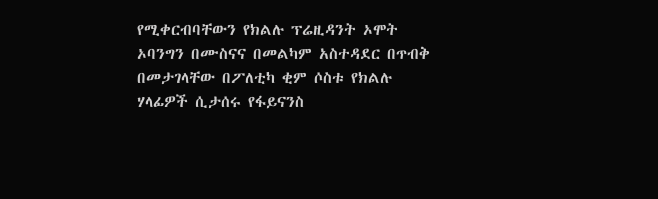የሚቀርብባቸውን የክልሉ ፕሬዚዳንት ኦሞት ኦባንግን በሙስናና በመልካም አስተዳደር በጥብቅ በመታገላቸው በፖለቲካ ቂም ሶስቱ የክልሉ ሃላፊዎች ሲታሰሩ የፋይናንስ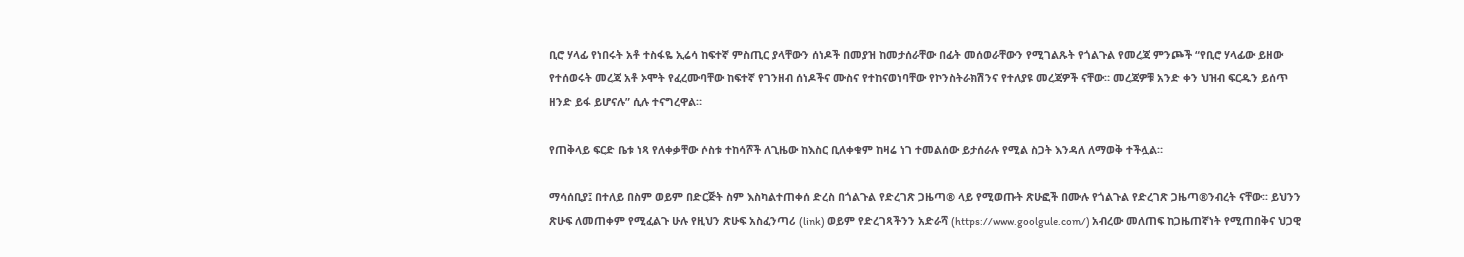ቢሮ ሃላፊ የነበሩት አቶ ተስፋዬ ኢሬሳ ከፍተኛ ምስጢር ያላቸውን ሰነዶች በመያዝ ከመታሰራቸው በፊት መሰወራቸውን የሚገልጹት የጎልጉል የመረጃ ምንጮች “የቢሮ ሃላፊው ይዘው የተሰወሩት መረጃ አቶ ኦሞት የፈረሙባቸው ከፍተኛ የገንዘብ ሰነዶችና ሙስና የተከናወነባቸው የኮንስትራክሽንና የተለያዩ መረጃዎች ናቸው። መረጃዎቹ አንድ ቀን ህዝብ ፍርዱን ይሰጥ ዘንድ ይፋ ይሆናሉ” ሲሉ ተናግረዋል።

የጠቅላይ ፍርድ ቤቱ ነጻ የለቀቃቸው ሶስቱ ተከሳሾች ለጊዜው ከእስር ቢለቀቁም ከዛሬ ነገ ተመልሰው ይታሰራሉ የሚል ስጋት እንዳለ ለማወቅ ተችሏል።

ማሳሰቢያ፤ በተለይ በስም ወይም በድርጅት ስም እስካልተጠቀሰ ድረስ በጎልጉል የድረገጽ ጋዜጣ® ላይ የሚወጡት ጽሁፎች በሙሉ የጎልጉል የድረገጽ ጋዜጣ®ንብረት ናቸው፡፡ ይህንን ጽሁፍ ለመጠቀም የሚፈልጉ ሁሉ የዚህን ጽሁፍ አስፈንጣሪ (link) ወይም የድረገጻችንን አድራሻ (https://www.goolgule.com/) አብረው መለጠፍ ከጋዜጠኛነት የሚጠበቅና ህጋዊ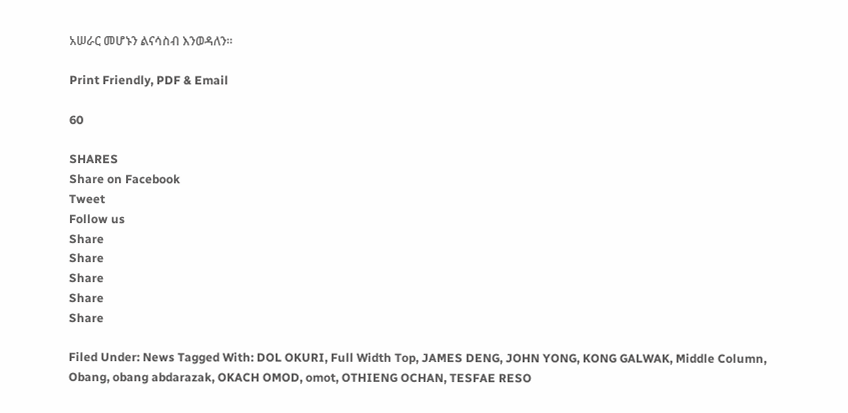አሠራር መሆኑን ልናሳስብ እንወዳለን፡፡

Print Friendly, PDF & Email

60

SHARES
Share on Facebook
Tweet
Follow us
Share
Share
Share
Share
Share

Filed Under: News Tagged With: DOL OKURI, Full Width Top, JAMES DENG, JOHN YONG, KONG GALWAK, Middle Column, Obang, obang abdarazak, OKACH OMOD, omot, OTHIENG OCHAN, TESFAE RESO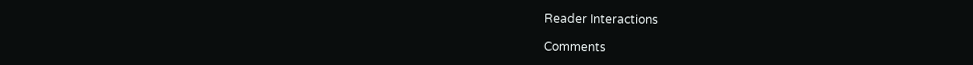Reader Interactions

Comments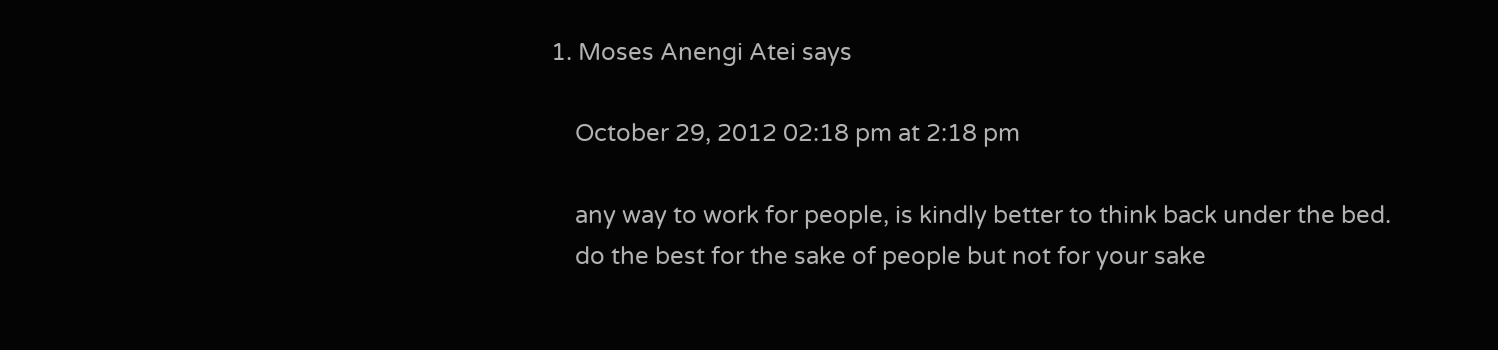1. Moses Anengi Atei says

    October 29, 2012 02:18 pm at 2:18 pm

    any way to work for people, is kindly better to think back under the bed.
    do the best for the sake of people but not for your sake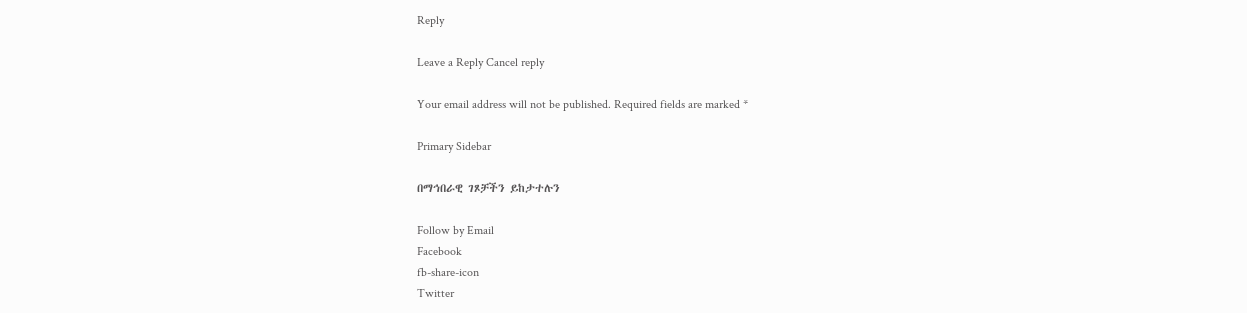Reply

Leave a Reply Cancel reply

Your email address will not be published. Required fields are marked *

Primary Sidebar

በማኅበራዊ ገጾቻችን ይከታተሉን

Follow by Email
Facebook
fb-share-icon
Twitter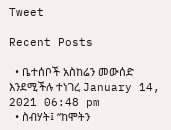Tweet

Recent Posts

  • ቤተሰቦች አስከሬን መውሰድ እንደሚችሉ ተነገረ January 14, 2021 06:48 pm
  • ስብሃት፤ “ከሞትን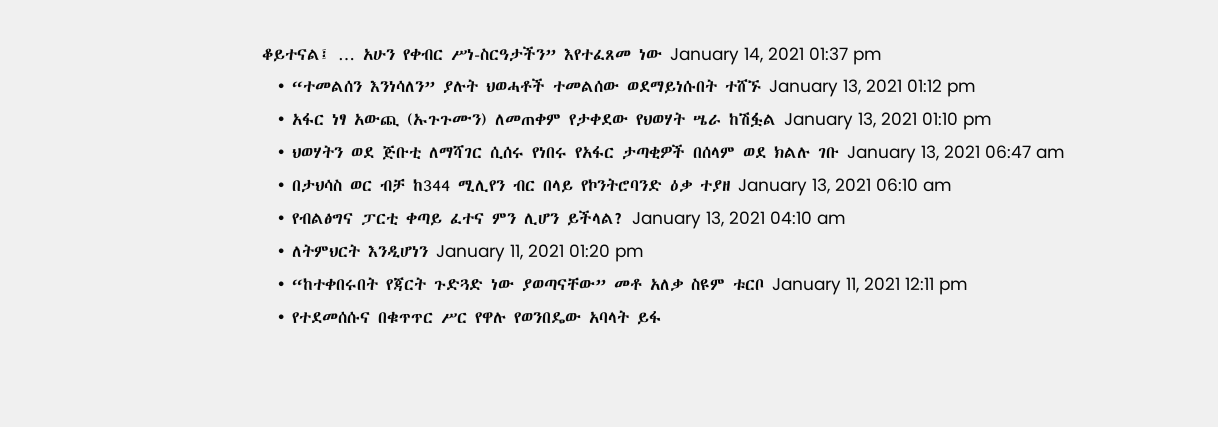ቆይተናል፤ … አሁን የቀብር ሥነ-ስርዓታችን” እየተፈጸመ ነው January 14, 2021 01:37 pm
  • “ተመልሰን እንነሳለን” ያሉት ህወሓቶች ተመልሰው ወደማይነሱበት ተሸኙ January 13, 2021 01:12 pm
  • አፋር ነፃ አውጪ (ኡጉጉሙን) ለመጠቀም የታቀደው የህወሃት ሤራ ከሽፏል January 13, 2021 01:10 pm
  • ህወሃትን ወደ ጅቡቲ ለማሻገር ሲሰሩ የነበሩ የአፋር ታጣቂዎች በሰላም ወደ ክልሉ ገቡ January 13, 2021 06:47 am
  • በታህሳስ ወር ብቻ ከ344 ሚሊየን ብር በላይ የኮንትሮባንድ ዕቃ ተያዘ January 13, 2021 06:10 am
  • የብልፅግና ፓርቲ ቀጣይ ፈተና ምን ሊሆን ይችላል? January 13, 2021 04:10 am
  • ለትምህርት እንዲሆነን January 11, 2021 01:20 pm
  • “ከተቀበሩበት የጃርት ጉድጓድ ነው ያወጣናቸው” መቶ አለቃ ስዩም ቱርቦ January 11, 2021 12:11 pm
  • የተደመሰሱና በቁጥጥር ሥር የዋሉ የወንበዴው አባላት ይፋ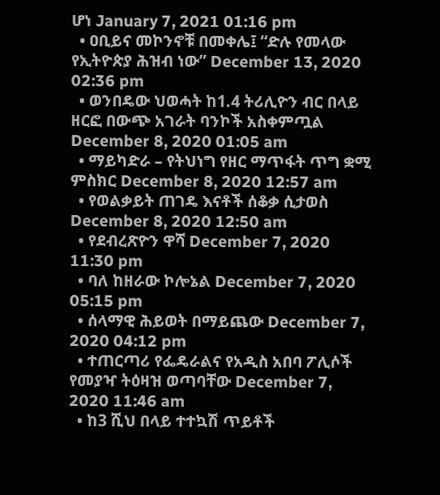ሆነ January 7, 2021 01:16 pm
  • ዐቢይና መኮንኖቹ በመቀሌ፤ “ድሉ የመላው የኢትዮጵያ ሕዝብ ነው” December 13, 2020 02:36 pm
  • ወንበዴው ህወሓት ከ1.4 ትሪሊዮን ብር በላይ ዘርፎ በውጭ አገራት ባንኮች አስቀምጧል December 8, 2020 01:05 am
  • ማይካድራ – የትህነግ የዘር ማጥፋት ጥግ ቋሚ ምስክር December 8, 2020 12:57 am
  • የወልቃይት ጠገዴ እናቶች ሰቆቃ ሲታወስ December 8, 2020 12:50 am
  • የደብረጽዮን ዋሻ December 7, 2020 11:30 pm
  • ባለ ከዘራው ኮሎኔል December 7, 2020 05:15 pm
  • ሰላማዊ ሕይወት በማይጨው December 7, 2020 04:12 pm
  • ተጠርጣሪ የፌዴራልና የአዲስ አበባ ፖሊሶች የመያዣ ትዕዛዝ ወጣባቸው December 7, 2020 11:46 am
  • ከ3 ሺህ በላይ ተተኳሽ ጥይቶች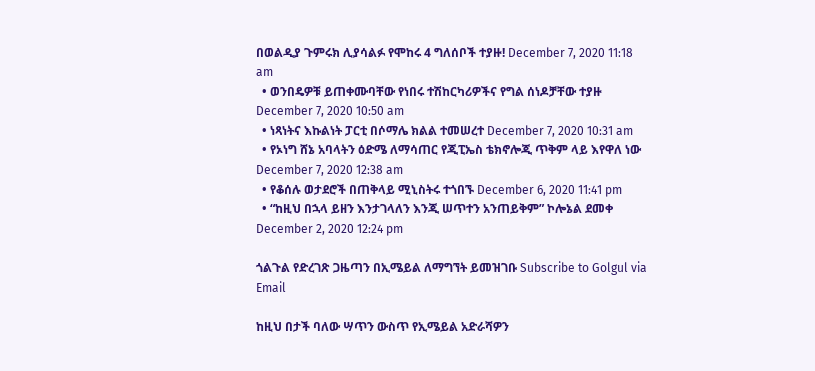በወልዲያ ጉምሩክ ሊያሳልፉ የሞከሩ 4 ግለሰቦች ተያዙ! December 7, 2020 11:18 am
  • ወንበዴዎቹ ይጠቀሙባቸው የነበሩ ተሽከርካሪዎችና የግል ሰነዶቻቸው ተያዙ December 7, 2020 10:50 am
  • ነጻነትና እኩልነት ፓርቲ በሶማሌ ክልል ተመሠረተ December 7, 2020 10:31 am
  • የኦነግ ሸኔ አባላትን ዕድሜ ለማሳጠር የጂፒኤስ ቴክኖሎጂ ጥቅም ላይ እየዋለ ነው December 7, 2020 12:38 am
  • የቆሰሉ ወታደሮች በጠቅላይ ሚኒስትሩ ተጎበኙ December 6, 2020 11:41 pm
  • “ከዚህ በኋላ ይዘን እንታገላለን እንጂ ሠጥተን አንጠይቅም” ኮሎኔል ደመቀ December 2, 2020 12:24 pm

ጎልጉል የድረገጽ ጋዜጣን በኢሜይል ለማግኘት ይመዝገቡ Subscribe to Golgul via Email

ከዚህ በታች ባለው ሣጥን ውስጥ የኢሜይል አድራሻዎን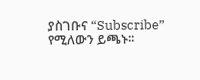ያስገቡና “Subscribe” የሚለውን ይጫኑ፡፡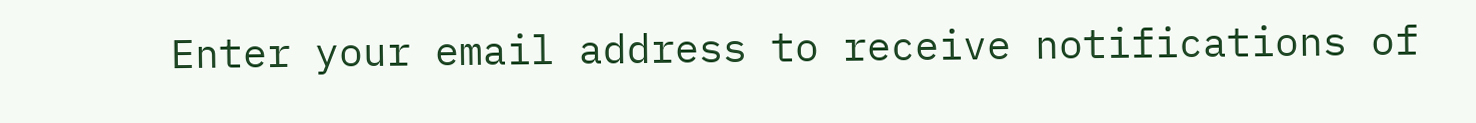Enter your email address to receive notifications of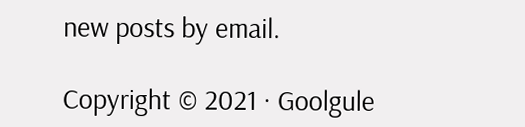new posts by email.

Copyright © 2021 · Goolgule